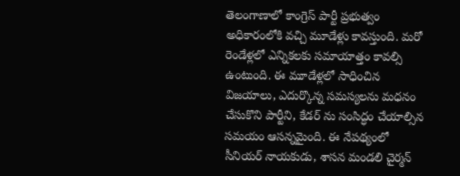తెలంగాణాలో కాంగ్రెస్ పార్టీ ప్రభుత్వం అధికారంలోకి వచ్చి మూడేళ్లు కావస్తుంది. మరో రెండేళ్లలో ఎన్నికలకు సమాయాత్తం కావల్సి ఉంటుంది. ఈ మూడేళ్లలో సాధించిన విజయాలు, ఎదుర్కొన్న సమస్యలను మధనం చేసుకొని పార్టీని, కేడర్ ను సంసిద్ధం చేయాల్సిన సమయం ఆసన్నమైంది. ఈ నేపథ్యంలో సీనియర్ నాయకుడు, శాసన మండలి చైర్మన్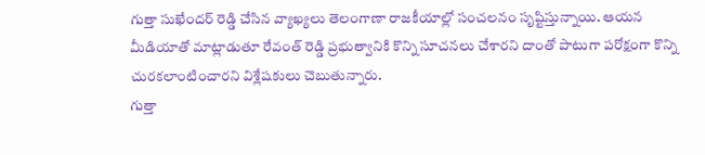గుత్తా సుఖేందర్ రెడ్డి చేసిన వ్యాఖ్యలు తెలంగాణా రాజకీయాల్లో సంచలనం సృష్టిస్తున్నాయి. ఆయన మీడియాతో మాట్లాడుతూ రేవంత్ రెడ్డి ప్రభుత్వానికి కొన్ని సూచనలు చేశారని దాంతో పాటుగా పరోక్షంగా కొన్ని చురకలాంటించారని విశ్లేషకులు చెబుతున్నారు.
గుత్తా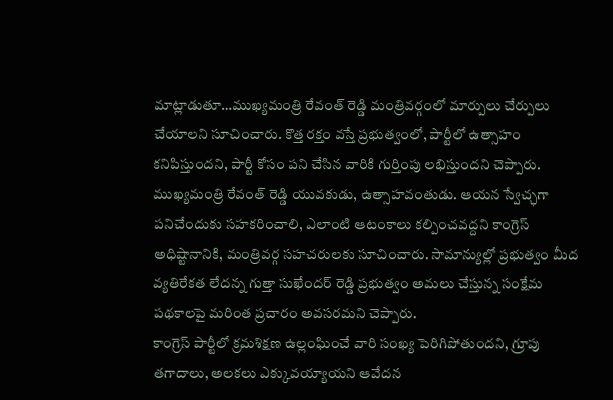మాట్లాడుతూ…ముఖ్యమంత్రి రేవంత్ రెడ్డి మంత్రివర్గంలో మార్పులు చేర్పులు చేయాలని సూచించారు. కొత్త రక్తం వస్తే ప్రభుత్వంలో, పార్టీలో ఉత్సాహం కనిపిస్తుందని, పార్టీ కోసం పని చేసిన వారికి గుర్తింపు లభిస్తుందని చెప్పారు. ముఖ్యమంత్రి రేవంత్ రెడ్డి యువకుడు, ఉత్సాహవంతుడు. ఆయన స్వేచ్ఛగా పనిచేందుకు సహకరించాలి, ఎలాంటి ఆటంకాలు కల్పించవద్దని కాంగ్రెస్ అధిష్టానానికి, మంత్రివర్గ సహచరులకు సూచించారు. సామాన్యుల్లో ప్రభుత్వం మీద వ్యతిరేకత లేదన్న గుత్తా సుఖేందర్ రెడ్డి ప్రభుత్వం అమలు చేస్తున్న సంక్షేమ పథకాలపై మరింత ప్రచారం అవసరమని చెప్పారు.
కాంగ్రెస్ పార్టీలో క్రమశిక్షణ ఉల్లంఘించే వారి సంఖ్య పెరిగిపోతుందని, గ్రూపు తగాదాలు, అలకలు ఎక్కువయ్యాయని ఆవేదన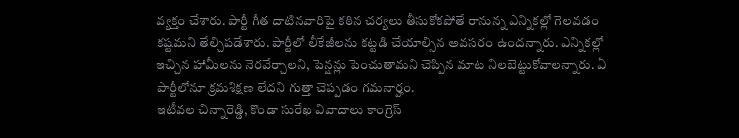వ్యక్తం చేశారు. పార్టీ గీత దాటినవారిపై కఠిన చర్యలు తీసుకోకపోతే రానున్న ఎన్నికల్లో గెలవడం కష్టమని తేల్చిపడేశారు. పార్టీలో లీకేజీలను కట్టడి చేయాల్సిన అవసరం ఉందన్నారు. ఎన్నికల్లో ఇచ్చిన హామీలను నెరవేర్చాలని, పెన్షన్లు పెంచుతామని చెప్పిన మాట నిలబెట్టుకోవాలన్నారు. ఏ పార్టీలోనూ క్రమశిక్షణ లేదని గుత్తా చెప్పడం గమనార్హం.
ఇటీవల చిన్నారెడ్డి, కొండా సురేఖ వివాదాలు కాంగ్రెస్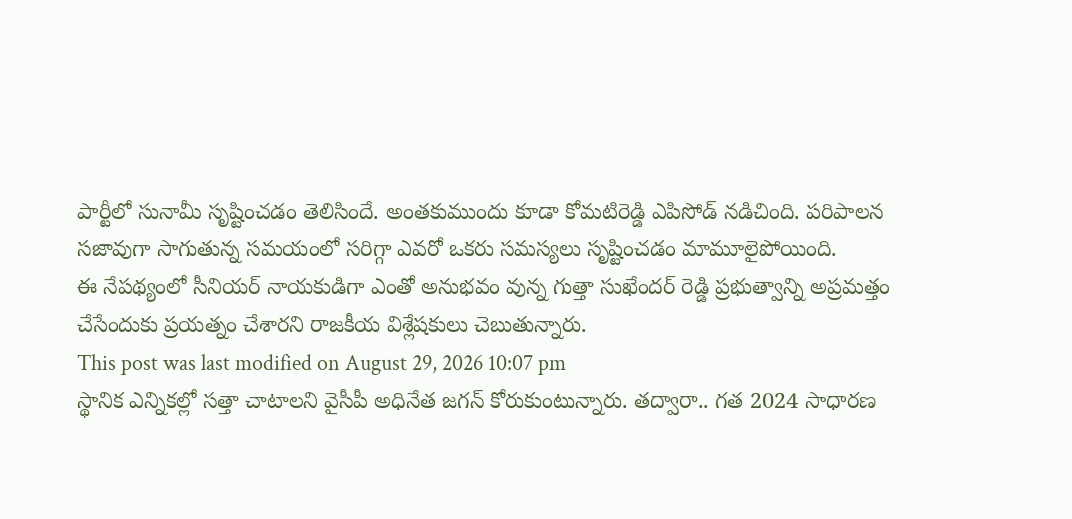పార్టీలో సునామీ సృష్టించడం తెలిసిందే. అంతకుముందు కూడా కోమటిరెడ్డి ఎపిసోడ్ నడిచింది. పరిపాలన సజావుగా సాగుతున్న సమయంలో సరిగ్గా ఎవరో ఒకరు సమస్యలు సృష్టించడం మామూలైపోయింది.
ఈ నేపథ్యంలో సీనియర్ నాయకుడిగా ఎంతో అనుభవం వున్న గుత్తా సుఖేందర్ రెడ్డి ప్రభుత్వాన్ని అప్రమత్తం చేసేందుకు ప్రయత్నం చేశారని రాజకీయ విశ్లేషకులు చెబుతున్నారు.
This post was last modified on August 29, 2026 10:07 pm
స్థానిక ఎన్నికల్లో సత్తా చాటాలని వైసీపీ అధినేత జగన్ కోరుకుంటున్నారు. తద్వారా.. గత 2024 సాధారణ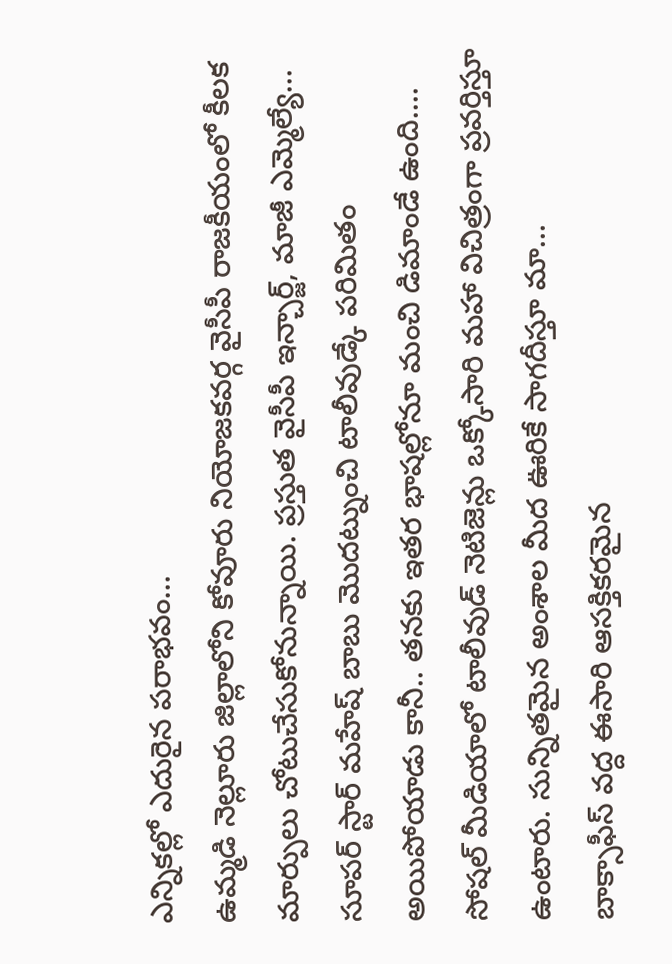ఎన్నికల్లో ఎదురైన పరాభవం…
ఉమ్మడి నెల్లూరు జిల్లాలోని కోవూరు నియోజకవర్గ వైసీపీ రాజకీయంలో కీలక మార్పులు చోటుచేసుకోనున్నాయి. ప్రస్తుత వైసీపీ ఇన్చార్జ్, మాజీ ఎమ్మెల్యే…
సూపర్ స్టార్ మహేష్ బాబు మొదట్నుంచి టాలీవుడ్కే పరిమితం అయిపోయాడు కానీ.. తనకు ఇతర భాషల్లోనూ మంచి డిమాండే ఉంది.…
సోషల్ మీడియాలో టాలీవుడ్ నెటిజెన్లు ఒక్కోసారి మహా విచిత్రంగా ప్రవర్తిస్తూ ఉంటారు. సున్నితమైన అంశాల మీద ఊరికే సాగదీస్తూ మా…
బాక్సాఫీస్ వద్ద ఈసారి ఆసక్తికరమైన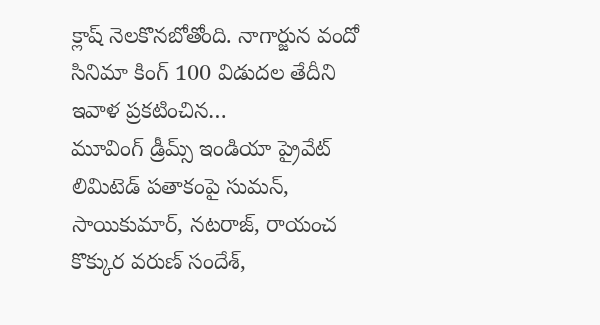క్లాష్ నెలకొనబోతోంది. నాగార్జున వందో సినిమా కింగ్ 100 విడుదల తేదీని ఇవాళ ప్రకటించిన…
మూవింగ్ డ్రీమ్స్ ఇండియా ప్రైవేట్ లిమిటెడ్ పతాకంపై సుమన్, సాయికుమార్, నటరాజ్, రాయంచ కొక్కుర వరుణ్ సందేశ్,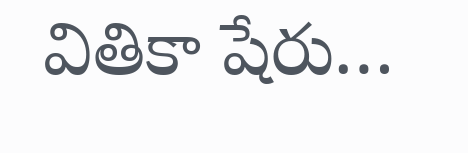వితికా షేరు…